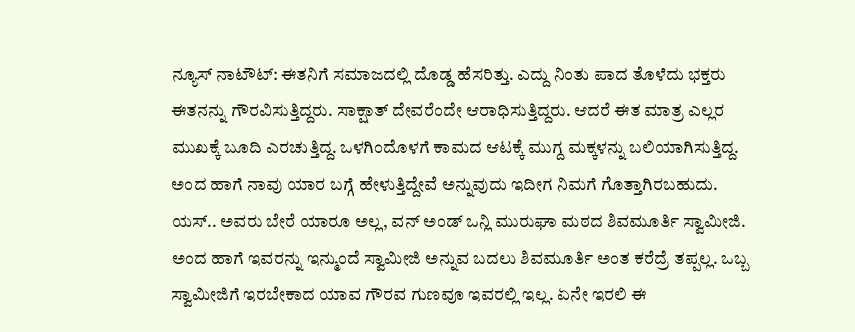ನ್ಯೂಸ್ ನಾಟೌಟ್: ಈತನಿಗೆ ಸಮಾಜದಲ್ಲಿ ದೊಡ್ಡ ಹೆಸರಿತ್ತು. ಎದ್ದು ನಿಂತು ಪಾದ ತೊಳೆದು ಭಕ್ತರು ಈತನನ್ನು ಗೌರವಿಸುತ್ತಿದ್ದರು. ಸಾಕ್ಷಾತ್ ದೇವರೆಂದೇ ಆರಾಧಿಸುತ್ತಿದ್ದರು. ಆದರೆ ಈತ ಮಾತ್ರ ಎಲ್ಲರ ಮುಖಕ್ಕೆ ಬೂದಿ ಎರಚುತ್ತಿದ್ದ. ಒಳಗಿಂದೊಳಗೆ ಕಾಮದ ಆಟಕ್ಕೆ ಮುಗ್ದ ಮಕ್ಕಳನ್ನು ಬಲಿಯಾಗಿಸುತ್ತಿದ್ದ. ಅಂದ ಹಾಗೆ ನಾವು ಯಾರ ಬಗ್ಗೆ ಹೇಳುತ್ತಿದ್ದೇವೆ ಅನ್ನುವುದು ಇದೀಗ ನಿಮಗೆ ಗೊತ್ತಾಗಿರಬಹುದು.
ಯಸ್.. ಅವರು ಬೇರೆ ಯಾರೂ ಅಲ್ಲ, ವನ್ ಅಂಡ್ ಒನ್ಲಿ ಮುರುಘಾ ಮಠದ ಶಿವಮೂರ್ತಿ ಸ್ವಾಮೀಜಿ. ಅಂದ ಹಾಗೆ ಇವರನ್ನು ಇನ್ಮುಂದೆ ಸ್ವಾಮೀಜಿ ಅನ್ನುವ ಬದಲು ಶಿವಮೂರ್ತಿ ಅಂತ ಕರೆದ್ರೆ ತಪ್ಪಲ್ಲ. ಒಬ್ಬ ಸ್ವಾಮೀಜಿಗೆ ಇರಬೇಕಾದ ಯಾವ ಗೌರವ ಗುಣವೂ ಇವರಲ್ಲಿ ಇಲ್ಲ. ಏನೇ ಇರಲಿ ಈ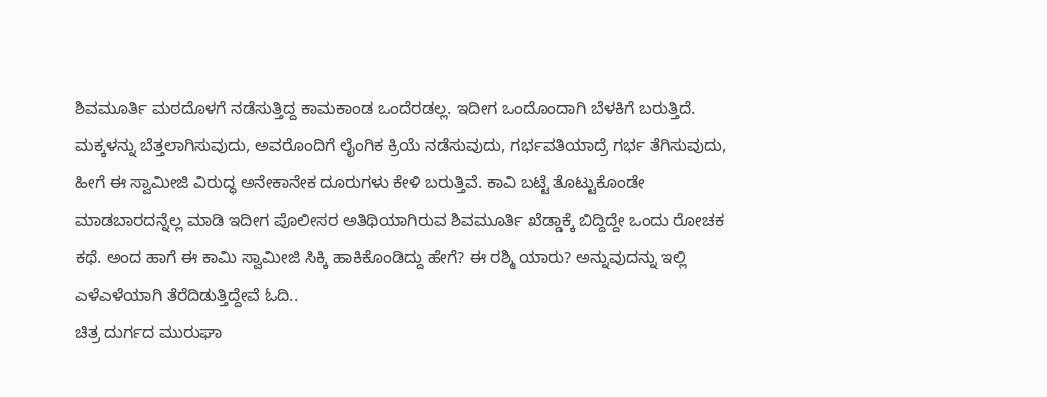ಶಿವಮೂರ್ತಿ ಮಠದೊಳಗೆ ನಡೆಸುತ್ತಿದ್ದ ಕಾಮಕಾಂಡ ಒಂದೆರಡಲ್ಲ. ಇದೀಗ ಒಂದೊಂದಾಗಿ ಬೆಳಕಿಗೆ ಬರುತ್ತಿದೆ.
ಮಕ್ಕಳನ್ನು ಬೆತ್ತಲಾಗಿಸುವುದು, ಅವರೊಂದಿಗೆ ಲೈಂಗಿಕ ಕ್ರಿಯೆ ನಡೆಸುವುದು, ಗರ್ಭವತಿಯಾದ್ರೆ ಗರ್ಭ ತೆಗಿಸುವುದು, ಹೀಗೆ ಈ ಸ್ವಾಮೀಜಿ ವಿರುದ್ಧ ಅನೇಕಾನೇಕ ದೂರುಗಳು ಕೇಳಿ ಬರುತ್ತಿವೆ. ಕಾವಿ ಬಟ್ಟೆ ತೊಟ್ಟುಕೊಂಡೇ ಮಾಡಬಾರದನ್ನೆಲ್ಲ ಮಾಡಿ ಇದೀಗ ಪೊಲೀಸರ ಅತಿಥಿಯಾಗಿರುವ ಶಿವಮೂರ್ತಿ ಖೆಡ್ಡಾಕ್ಕೆ ಬಿದ್ದಿದ್ದೇ ಒಂದು ರೋಚಕ ಕಥೆ. ಅಂದ ಹಾಗೆ ಈ ಕಾಮಿ ಸ್ವಾಮೀಜಿ ಸಿಕ್ಕಿ ಹಾಕಿಕೊಂಡಿದ್ದು ಹೇಗೆ? ಈ ರಶ್ಮಿ ಯಾರು? ಅನ್ನುವುದನ್ನು ಇಲ್ಲಿ ಎಳೆಎಳೆಯಾಗಿ ತೆರೆದಿಡುತ್ತಿದ್ದೇವೆ ಓದಿ..
ಚಿತ್ರ ದುರ್ಗದ ಮುರುಘಾ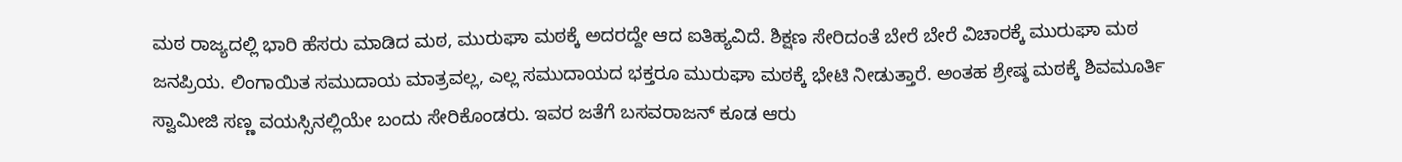ಮಠ ರಾಜ್ಯದಲ್ಲಿ ಭಾರಿ ಹೆಸರು ಮಾಡಿದ ಮಠ, ಮುರುಘಾ ಮಠಕ್ಕೆ ಅದರದ್ದೇ ಆದ ಐತಿಹ್ಯವಿದೆ. ಶಿಕ್ಷಣ ಸೇರಿದಂತೆ ಬೇರೆ ಬೇರೆ ವಿಚಾರಕ್ಕೆ ಮುರುಘಾ ಮಠ ಜನಪ್ರಿಯ. ಲಿಂಗಾಯಿತ ಸಮುದಾಯ ಮಾತ್ರವಲ್ಲ, ಎಲ್ಲ ಸಮುದಾಯದ ಭಕ್ತರೂ ಮುರುಘಾ ಮಠಕ್ಕೆ ಭೇಟಿ ನೀಡುತ್ತಾರೆ. ಅಂತಹ ಶ್ರೇಷ್ಠ ಮಠಕ್ಕೆ ಶಿವಮೂರ್ತಿ ಸ್ವಾಮೀಜಿ ಸಣ್ಣ ವಯಸ್ಸಿನಲ್ಲಿಯೇ ಬಂದು ಸೇರಿಕೊಂಡರು. ಇವರ ಜತೆಗೆ ಬಸವರಾಜನ್ ಕೂಡ ಆರು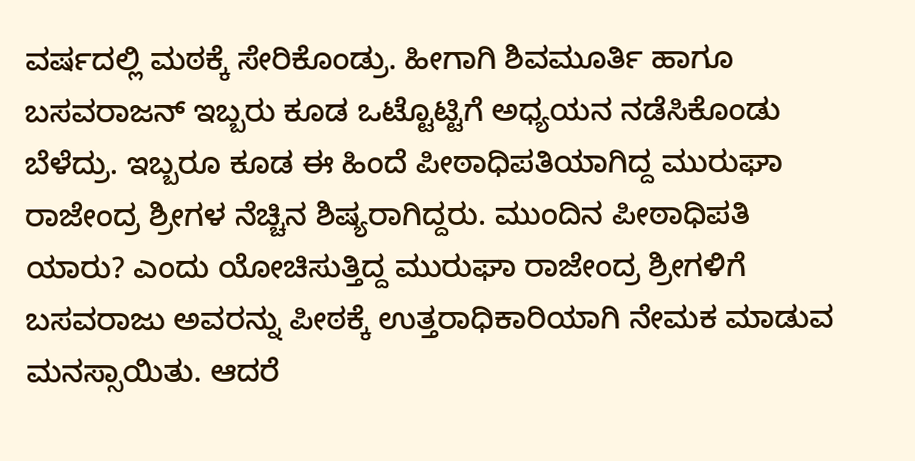ವರ್ಷದಲ್ಲಿ ಮಠಕ್ಕೆ ಸೇರಿಕೊಂಡ್ರು. ಹೀಗಾಗಿ ಶಿವಮೂರ್ತಿ ಹಾಗೂ ಬಸವರಾಜನ್ ಇಬ್ಬರು ಕೂಡ ಒಟ್ಟೊಟ್ಟಿಗೆ ಅಧ್ಯಯನ ನಡೆಸಿಕೊಂಡು ಬೆಳೆದ್ರು. ಇಬ್ಬರೂ ಕೂಡ ಈ ಹಿಂದೆ ಪೀಠಾಧಿಪತಿಯಾಗಿದ್ದ ಮುರುಘಾ ರಾಜೇಂದ್ರ ಶ್ರೀಗಳ ನೆಚ್ಚಿನ ಶಿಷ್ಯರಾಗಿದ್ದರು. ಮುಂದಿನ ಪೀಠಾಧಿಪತಿ ಯಾರು? ಎಂದು ಯೋಚಿಸುತ್ತಿದ್ದ ಮುರುಘಾ ರಾಜೇಂದ್ರ ಶ್ರೀಗಳಿಗೆ ಬಸವರಾಜು ಅವರನ್ನು ಪೀಠಕ್ಕೆ ಉತ್ತರಾಧಿಕಾರಿಯಾಗಿ ನೇಮಕ ಮಾಡುವ ಮನಸ್ಸಾಯಿತು. ಆದರೆ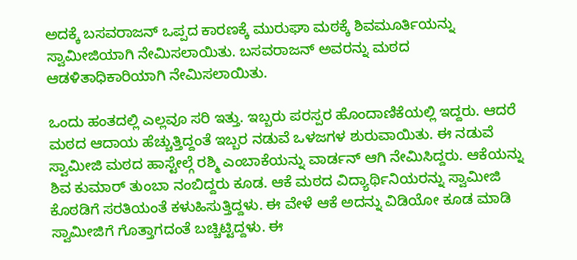ಅದಕ್ಕೆ ಬಸವರಾಜನ್ ಒಪ್ಪದ ಕಾರಣಕ್ಕೆ ಮುರುಘಾ ಮಠಕ್ಕೆ ಶಿವಮೂರ್ತಿಯನ್ನು ಸ್ವಾಮೀಜಿಯಾಗಿ ನೇಮಿಸಲಾಯಿತು. ಬಸವರಾಜನ್ ಅವರನ್ನು ಮಠದ ಆಡಳಿತಾಧಿಕಾರಿಯಾಗಿ ನೇಮಿಸಲಾಯಿತು.

ಒಂದು ಹಂತದಲ್ಲಿ ಎಲ್ಲವೂ ಸರಿ ಇತ್ತು. ಇಬ್ಬರು ಪರಸ್ಪರ ಹೊಂದಾಣಿಕೆಯಲ್ಲಿ ಇದ್ದರು. ಆದರೆ ಮಠದ ಆದಾಯ ಹೆಚ್ಚುತ್ತಿದ್ದಂತೆ ಇಬ್ಬರ ನಡುವೆ ಒಳಜಗಳ ಶುರುವಾಯಿತು. ಈ ನಡುವೆ ಸ್ವಾಮೀಜಿ ಮಠದ ಹಾಸ್ಟೇಲ್ಗೆ ರಶ್ಮಿ ಎಂಬಾಕೆಯನ್ನು ವಾರ್ಡನ್ ಆಗಿ ನೇಮಿಸಿದ್ದರು. ಆಕೆಯನ್ನು ಶಿವ ಕುಮಾರ್ ತುಂಬಾ ನಂಬಿದ್ದರು ಕೂಡ. ಆಕೆ ಮಠದ ವಿದ್ಯಾರ್ಥಿನಿಯರನ್ನು ಸ್ವಾಮೀಜಿ ಕೊಠಡಿಗೆ ಸರತಿಯಂತೆ ಕಳುಹಿಸುತ್ತಿದ್ದಳು. ಈ ವೇಳೆ ಆಕೆ ಅದನ್ನು ವಿಡಿಯೋ ಕೂಡ ಮಾಡಿ ಸ್ವಾಮೀಜಿಗೆ ಗೊತ್ತಾಗದಂತೆ ಬಚ್ಚಿಟ್ಟಿದ್ದಳು. ಈ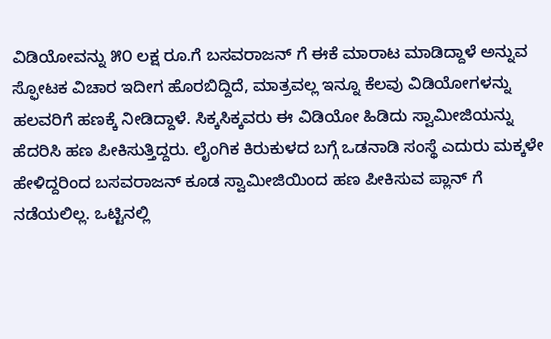ವಿಡಿಯೋವನ್ನು ೫೦ ಲಕ್ಷ ರೂ.ಗೆ ಬಸವರಾಜನ್ ಗೆ ಈಕೆ ಮಾರಾಟ ಮಾಡಿದ್ದಾಳೆ ಅನ್ನುವ ಸ್ಫೋಟಕ ವಿಚಾರ ಇದೀಗ ಹೊರಬಿದ್ದಿದೆ, ಮಾತ್ರವಲ್ಲ ಇನ್ನೂ ಕೆಲವು ವಿಡಿಯೋಗಳನ್ನು ಹಲವರಿಗೆ ಹಣಕ್ಕೆ ನೀಡಿದ್ದಾಳೆ. ಸಿಕ್ಕಸಿಕ್ಕವರು ಈ ವಿಡಿಯೋ ಹಿಡಿದು ಸ್ವಾಮೀಜಿಯನ್ನು ಹೆದರಿಸಿ ಹಣ ಪೀಕಿಸುತ್ತಿದ್ದರು. ಲೈಂಗಿಕ ಕಿರುಕುಳದ ಬಗ್ಗೆ ಒಡನಾಡಿ ಸಂಸ್ಥೆ ಎದುರು ಮಕ್ಕಳೇ ಹೇಳಿದ್ದರಿಂದ ಬಸವರಾಜನ್ ಕೂಡ ಸ್ವಾಮೀಜಿಯಿಂದ ಹಣ ಪೀಕಿಸುವ ಪ್ಲಾನ್ ಗೆ ನಡೆಯಲಿಲ್ಲ. ಒಟ್ಟಿನಲ್ಲಿ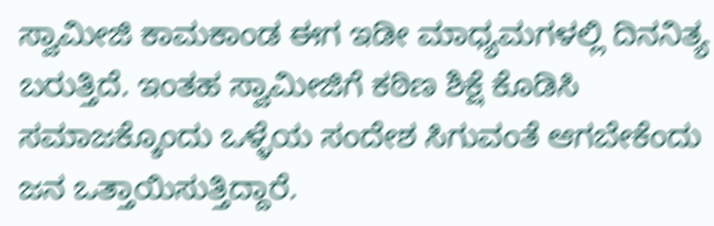ಸ್ವಾಮೀಜಿ ಕಾಮಕಾಂಡ ಈಗ ಇಡೀ ಮಾಧ್ಯಮಗಳಲ್ಲಿ ದಿನನಿತ್ಯ ಬರುತ್ತಿದೆ. ಇಂತಹ ಸ್ವಾಮೀಜಿಗೆ ಕಠಿಣ ಶಿಕ್ಷೆ ಕೊಡಿಸಿ ಸಮಾಜಕ್ಕೊಂದು ಒಳ್ಳೆಯ ಸಂದೇಶ ಸಿಗುವಂತೆ ಆಗಬೇಕೆಂದು ಜನ ಒತ್ತಾಯಿಸುತ್ತಿದ್ದಾರೆ.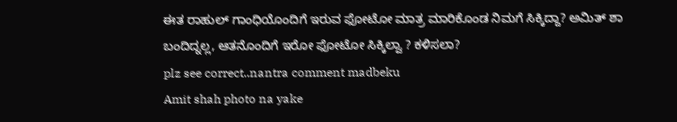ಈತ ರಾಹುಲ್ ಗಾಂಧಿಯೊಂದಿಗೆ ಇರುವ ಫೋಟೋ ಮಾತ್ರ ಮಾರಿಕೊಂಡ ನಿಮಗೆ ಸಿಕ್ಕಿದ್ದಾ? ಅಮಿತ್ ಶಾ ಬಂದಿದ್ನಲ್ಲ, ಆತನೊಂದಿಗೆ ಇರೋ ಫೋಟೋ ಸಿಕ್ಕಿಲ್ವಾ ? ಕಳಿಸಲಾ?
plz see correct..nantra comment madbeku
Amit shah photo na yake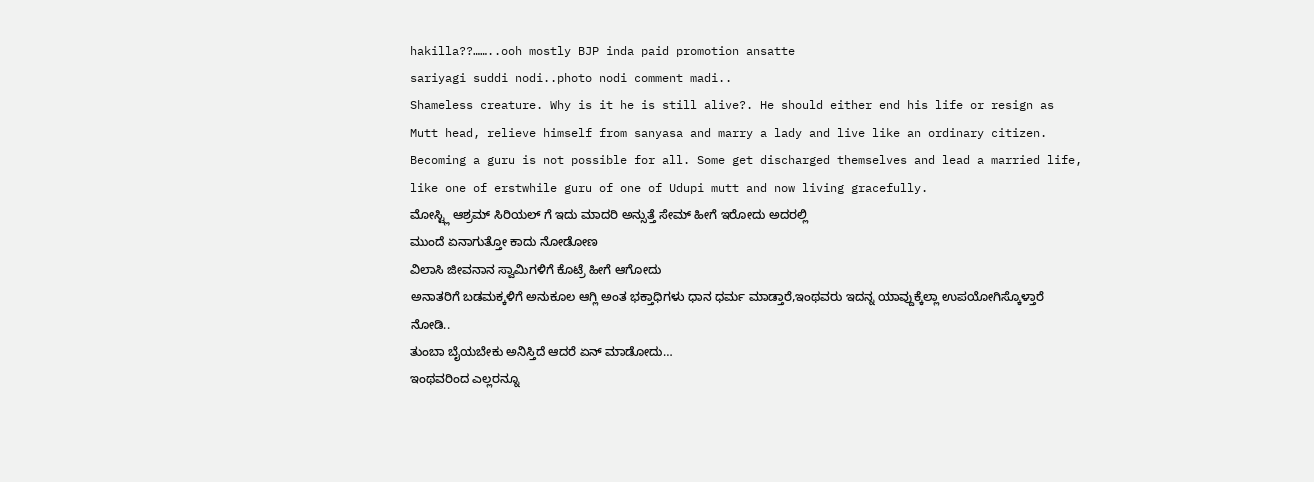hakilla??……..ooh mostly BJP inda paid promotion ansatte
sariyagi suddi nodi..photo nodi comment madi..
Shameless creature. Why is it he is still alive?. He should either end his life or resign as Mutt head, relieve himself from sanyasa and marry a lady and live like an ordinary citizen. Becoming a guru is not possible for all. Some get discharged themselves and lead a married life, like one of erstwhile guru of one of Udupi mutt and now living gracefully.
ಮೋಸ್ಟ್ಲಿ ಆಶ್ರಮ್ ಸಿರಿಯಲ್ ಗೆ ಇದು ಮಾದರಿ ಅನ್ಸುತ್ತೆ ಸೇಮ್ ಹೀಗೆ ಇರೋದು ಅದರಲ್ಲಿ
ಮುಂದೆ ಏನಾಗುತ್ತೋ ಕಾದು ನೋಡೋಣ
ವಿಲಾಸಿ ಜೀವನಾನ ಸ್ವಾಮಿಗಳಿಗೆ ಕೊಟ್ರೆ ಹೀಗೆ ಆಗೋದು
ಅನಾತರಿಗೆ ಬಡಮಕ್ಕಳಿಗೆ ಅನುಕೂಲ ಆಗ್ಲಿ ಅಂತ ಭಕ್ತಾಧಿಗಳು ಧಾನ ಧರ್ಮ ಮಾಡ್ತಾರೆ,ಇಂಥವರು ಇದನ್ನ ಯಾವ್ದುಕ್ಕೆಲ್ಲಾ ಉಪಯೋಗಿಸ್ಕೊಳ್ತಾರೆ ನೋಡಿ..
ತುಂಬಾ ಬೈಯಬೇಕು ಅನಿಸ್ತಿದೆ ಆದರೆ ಏನ್ ಮಾಡೋದು…
ಇಂಥವರಿಂದ ಎಲ್ಲರನ್ನೂ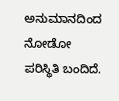ಅನುಮಾನದಿಂದ ನೋಡೋ ಪರಿಸ್ಥಿತಿ ಬಂದಿದೆ.